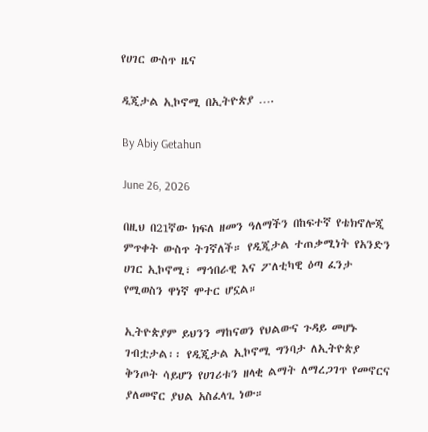የሀገር ውስጥ ዜና

ዲጂታል ኢኮኖሚ በኢትዮጵያ ….

By Abiy Getahun

June 26, 2026

በዚህ በ21ኛው ክፍለ ዘመን ዓለማችን በከፍተኛ የቴክኖሎጂ ምጥቀት ውስጥ ትገኛለች። የዲጂታል ተጠቃሚነት የአንድን ሀገር ኢኮኖሚ፣ ማኅበራዊ እና ፖለቲካዊ ዕጣ ፈንታ የሚወስን ዋነኛ ሞተር ሆኗል።

ኢትዮጵያም ይህንን ማከናወን የህልውና ጉዳይ መሆኑ ገብቷታል፡፡ የዲጂታል ኢኮኖሚ ግንባታ ለኢትዮጵያ ቅንጦት ሳይሆን የሀገሪቱን ዘላቂ ልማት ለማረጋገጥ የመኖርና ያለመኖር ያህል አስፈላጊ ነው።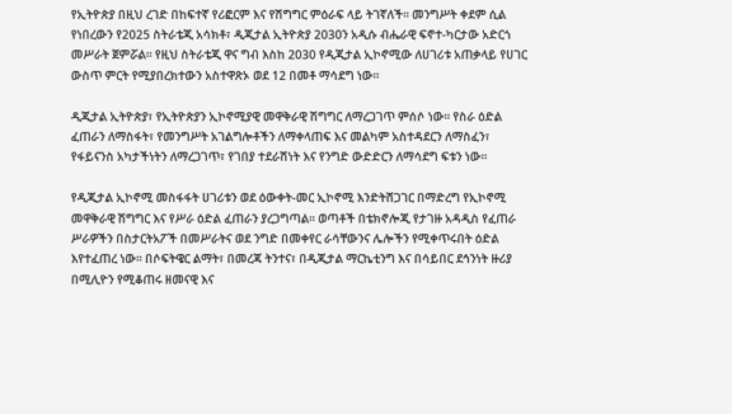የኢትዮጵያ በዚህ ረገድ በከፍተኛ የሪፎርም እና የሽግግር ምዕራፍ ላይ ትገኛለች። መንግሥት ቀደም ሲል የነበረውን የ2025 ስትራቴጂ አሳክቶ፣ ዲጂታል ኢትዮጵያ 2030ን አዲሱ ብሔራዊ ፍኖተ-ካርታው አድርጎ መሥራት ጀምሯል። የዚህ ስትራቴጂ ዋና ግብ እስከ 2030 የዲጂታል ኢኮኖሚው ለሀገሪቱ አጠቃላይ የሀገር ውስጥ ምርት የሚያበረክተውን አስተዋጽኦ ወደ 12 በመቶ ማሳደግ ነው።

ዲጂታል ኢትዮጵያ፣ የኢትዮጵያን ኢኮኖሚያዊ መዋቅራዊ ሽግግር ለማረጋገጥ ምሰሶ ነው፡፡ የስራ ዕድል ፈጠራን ለማስፋት፣ የመንግሥት አገልግሎቶችን ለማቀላጠፍ እና መልካም አስተዳደርን ለማስፈን፣ የፋይናንስ አካታችነትን ለማረጋገጥ፣ የገበያ ተደራሽነት እና የንግድ ውድድርን ለማሳደግ ፍቱን ነው፡፡

የዲጂታል ኢኮኖሚ መስፋፋት ሀገሪቱን ወደ ዕውቀት-መር ኢኮኖሚ እንድትሸጋገር በማድረግ የኢኮኖሚ መዋቅራዊ ሽግግር እና የሥራ ዕድል ፈጠራን ያረጋግጣል፡፡ ወጣቶች በቴክኖሎጂ የታገዙ አዳዲስ የፈጠራ ሥራዎችን በስታርትአፖች በመሥራትና ወደ ንግድ በመቀየር ራሳቸውንና ሌሎችን የሚቀጥሩበት ዕድል እየተፈጠረ ነው። በሶፍትዌር ልማት፣ በመረጃ ትንተና፣ በዲጂታል ማርኬቲንግ እና በሳይበር ደኅንነት ዙሪያ በሚሊዮን የሚቆጠሩ ዘመናዊ እና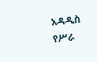አዳዲስ የሥራ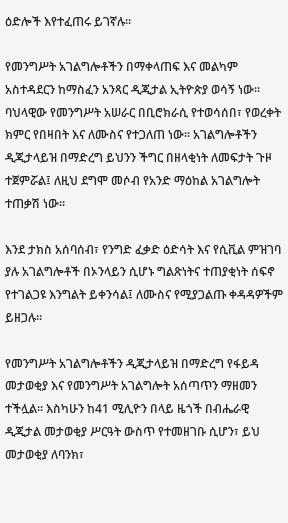ዕድሎች እየተፈጠሩ ይገኛሉ።

የመንግሥት አገልግሎቶችን በማቀላጠፍ እና መልካም አስተዳደርን ከማስፈን አንጻር ዲጂታል ኢትዮጵያ ወሳኝ ነው፡፡ ባህላዊው የመንግሥት አሠራር በቢሮክራሲ የተወሳሰበ፣ የወረቀት ክምር የበዛበት እና ለሙስና የተጋለጠ ነው። አገልግሎቶችን ዲጂታላይዝ በማድረግ ይህንን ችግር በዘላቂነት ለመፍታት ጉዞ ተጀምሯል፤ ለዚህ ደግሞ መሶብ የአንድ ማዕከል አገልግሎት ተጠቃሽ ነው፡፡

እንደ ታክስ አሰባሰብ፣ የንግድ ፈቃድ ዕድሳት እና የሲቪል ምዝገባ ያሉ አገልግሎቶች በኦንላይን ሲሆኑ ግልጽነትና ተጠያቂነት ሰፍኖ የተገልጋዩ እንግልት ይቀንሳል፤ ለሙስና የሚያጋልጡ ቀዳዳዎችም ይዘጋሉ።

የመንግሥት አገልግሎቶችን ዲጂታላይዝ በማድረግ የፋይዳ መታወቂያ እና የመንግሥት አገልግሎት አሰጣጥን ማዘመን ተችሏል፡፡ እስካሁን ከ41 ሚሊዮን በላይ ዜጎች በብሔራዊ ዲጂታል መታወቂያ ሥርዓት ውስጥ የተመዘገቡ ሲሆን፣ ይህ መታወቂያ ለባንክ፣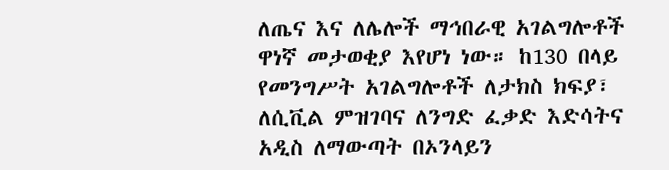ለጤና እና ለሌሎች ማኅበራዊ አገልግሎቶች ዋነኛ መታወቂያ እየሆነ ነው። ከ130 በላይ የመንግሥት አገልግሎቶች ለታክስ ክፍያ፣ ለሲቪል ምዝገባና ለንግድ ፈቃድ እድሳትና አዲስ ለማውጣት በኦንላይን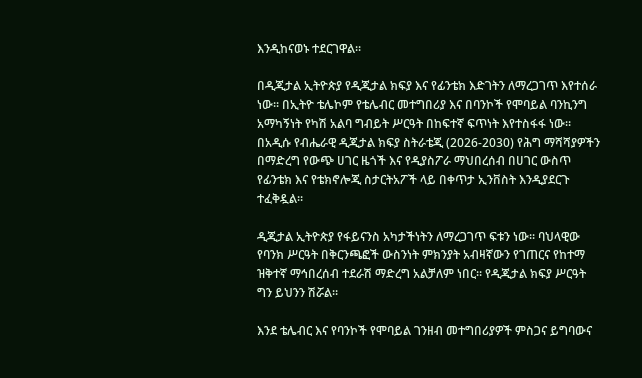እንዲከናወኑ ተደርገዋል።

በዲጂታል ኢትዮጵያ የዲጂታል ክፍያ እና የፊንቴክ እድገትን ለማረጋገጥ እየተሰራ ነው፡፡ በኢትዮ ቴሌኮም የቴሌብር መተግበሪያ እና በባንኮች የሞባይል ባንኪንግ አማካኝነት የካሽ አልባ ግብይት ሥርዓት በከፍተኛ ፍጥነት እየተስፋፋ ነው። በአዲሱ የብሔራዊ ዲጂታል ክፍያ ስትራቴጂ (2026-2030) የሕግ ማሻሻያዎችን በማድረግ የውጭ ሀገር ዜጎች እና የዲያስፖራ ማህበረሰብ በሀገር ውስጥ የፊንቴክ እና የቴክኖሎጂ ስታርትአፖች ላይ በቀጥታ ኢንቨስት እንዲያደርጉ ተፈቅዷል።

ዲጂታል ኢትዮጵያ የፋይናንስ አካታችነትን ለማረጋገጥ ፍቱን ነው፡፡ ባህላዊው የባንክ ሥርዓት በቅርንጫፎች ውስንነት ምክንያት አብዛኛውን የገጠርና የከተማ ዝቅተኛ ማኅበረሰብ ተደራሽ ማድረግ አልቻለም ነበር። የዲጂታል ክፍያ ሥርዓት ግን ይህንን ሽሯል።

እንደ ቴሌብር እና የባንኮች የሞባይል ገንዘብ መተግበሪያዎች ምስጋና ይግባውና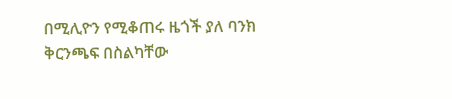በሚሊዮን የሚቆጠሩ ዜጎች ያለ ባንክ ቅርንጫፍ በስልካቸው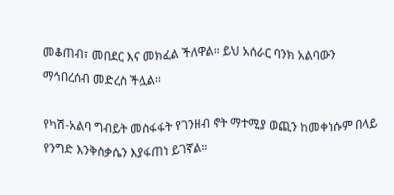መቆጠብ፣ መበደር እና መክፈል ችለዋል። ይህ አሰራር ባንክ አልባውን ማኅበረሰብ መድረስ ችሏል፡፡

የካሽ-አልባ ግብይት መስፋፋት የገንዘብ ኖት ማተሚያ ወጪን ከመቀነሱም በላይ የንግድ እንቅስቃሴን እያፋጠነ ይገኛል።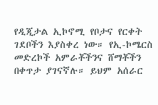የዲጂታል ኢኮኖሚ የቦታና የርቀት ገደቦችን እያስቀረ ነው። የኢ-ኮሜርስ መድረኮች አምራቾችንና ሸማቾችን በቀጥታ ያገናኛሉ። ይህም አሰራር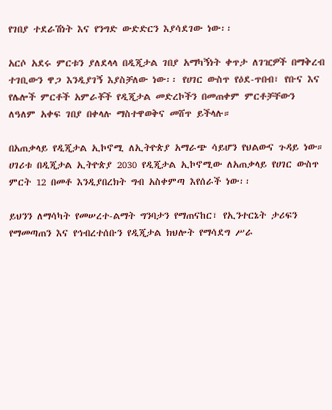የገበያ ተደራሽነት እና የንግድ ውድድርን እያሳደገው ነው፡፡

አርሶ አደሩ ምርቱን ያለደላላ በዲጂታል ገበያ አማካኝነት ቀጥታ ለገዢዎች በማቅረብ ተገቢውን ዋጋ እንዲያገኝ እያስቻለው ነው፡፡ የሀገር ውስጥ የዕደ-ጥበብ፣ የቡና እና የሌሎች ምርቶች አምራቾች የዲጂታል መድረኮችን በመጠቀም ምርቶቻቸውን ለዓለም አቀፍ ገበያ በቀላሉ ማስተዋወቅና መሸጥ ይችላሉ።

በአጠቃላይ የዲጂታል ኢኮኖሚ ለኢትዮጵያ አማራጭ ሳይሆን የህልውና ጉዳይ ነው። ሀገሪቱ በዲጂታል ኢትዮጵያ 2030 የዲጂታል ኢኮኖሚው ለአጠቃላይ የሀገር ውስጥ ምርት 12 በመቶ እንዲያበረክት ግብ አስቀምጣ እየሰራች ነው፡፡

ይህንን ለማሳካት የመሠረተ-ልማት ግንባታን የማጠናከር፣ የኢንተርኔት ታሪፍን የማመጣጠን እና የኅብረተሰቡን የዲጂታል ክህሎት የማሳደግ ሥራ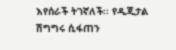እየሰራች ትገኛለች፡፡ የዲጂታል ሽግግሩ ሲፋጠን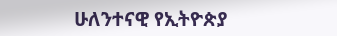ሁለንተናዊ የኢትዮጵያ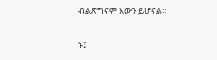ብልጽግናም እውን ይሆናል።

ኑ፤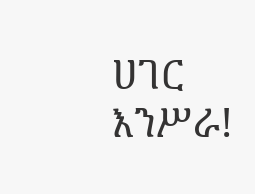ሀገር እንሥራ!